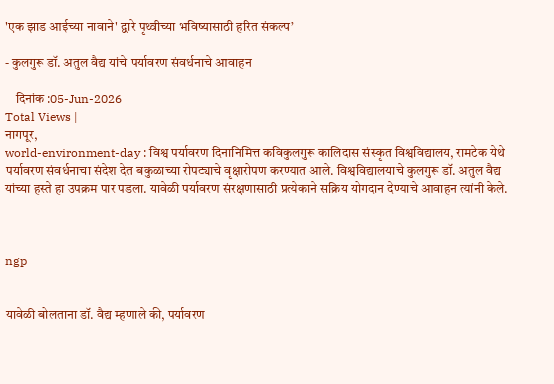'एक झाड आईच्या नावाने' द्वारे पृथ्वीच्या भविष्यासाठी हरित संकल्प’

- कुलगुरू डॉ. अतुल वैद्य यांचे पर्यावरण संवर्धनाचे आवाहन

    दिनांक :05-Jun-2026
Total Views |
नागपूर,
world-environment-day : विश्व पर्यावरण दिनानिमित्त कविकुलगुरू कालिदास संस्कृत विश्वविद्यालय, रामटेक येथे पर्यावरण संवर्धनाचा संदेश देत बकुळाच्या रोपट्याचे वृक्षारोपण करण्यात आले. विश्वविद्यालयाचे कुलगुरू डॉ. अतुल वैद्य यांच्या हस्ते हा उपक्रम पार पडला. यावेळी पर्यावरण संरक्षणासाठी प्रत्येकाने सक्रिय योगदान देण्याचे आवाहन त्यांनी केले.



ngp


यावेळी बोलताना डॉ. वैद्य म्हणाले की, पर्यावरण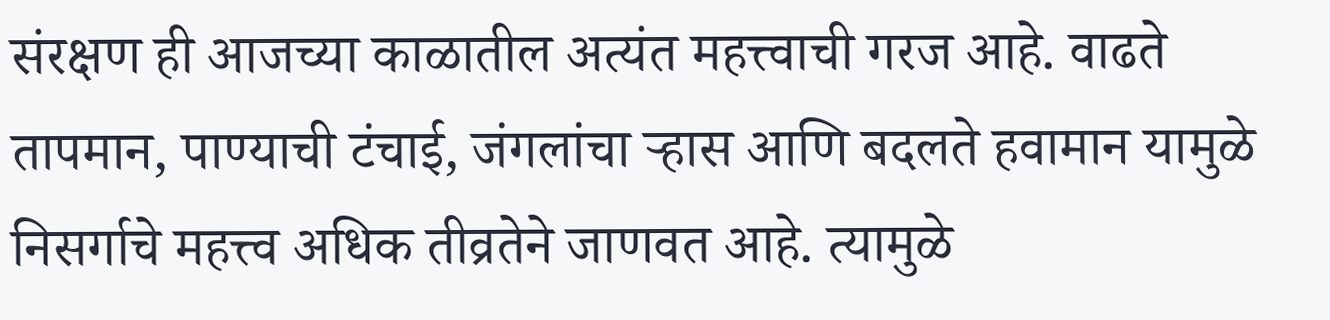संरक्षण ही आजच्या काळातील अत्यंत महत्त्वाची गरज आहे. वाढते तापमान, पाण्याची टंचाई, जंगलांचा ऱ्हास आणि बदलते हवामान यामुळे निसर्गाचे महत्त्व अधिक तीव्रतेने जाणवत आहे. त्यामुळे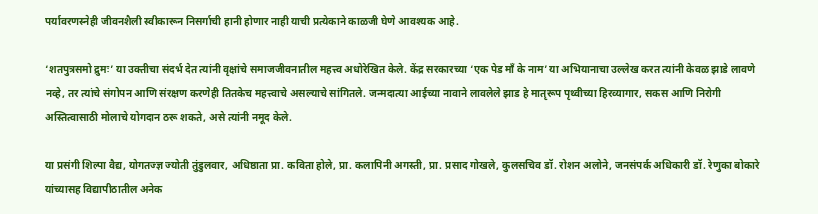पर्यावरणस्नेही जीवनशैली स्वीकारून निसर्गाची हानी होणार नाही याची प्रत्येकाने काळजी घेणे आवश्यक आहे.

‘शतपुत्रसमो द्रुमः’ या उक्तीचा संदर्भ देत त्यांनी वृक्षांचे समाजजीवनातील महत्त्व अधोरेखित केले. केंद्र सरकारच्या ‘एक पेड माँ के नाम’ या अभियानाचा उल्लेख करत त्यांनी केवळ झाडे लावणे नव्हे, तर त्यांचे संगोपन आणि संरक्षण करणेही तितकेच महत्त्वाचे असल्याचे सांगितले. जन्मदात्या आईच्या नावाने लावलेले झाड हे मातृरूप पृथ्वीच्या हिरव्यागार, सकस आणि निरोगी अस्तित्वासाठी मोलाचे योगदान ठरू शकते, असे त्यांनी नमूद केले.

या प्रसंगी शिल्पा वैद्य, योगतज्ज्ञ ज्योती तुंडुलवार, अधिष्ठाता प्रा. कविता होले, प्रा. कलापिनी अगस्ती, प्रा. प्रसाद गोखले, कुलसचिव डॉ. रोशन अलोने, जनसंपर्क अधिकारी डॉ. रेणुका बोकारे यांच्यासह विद्यापीठातील अनेक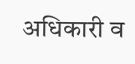अधिकारी व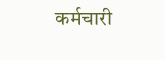कर्मचारी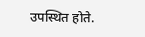उपस्थित होते.